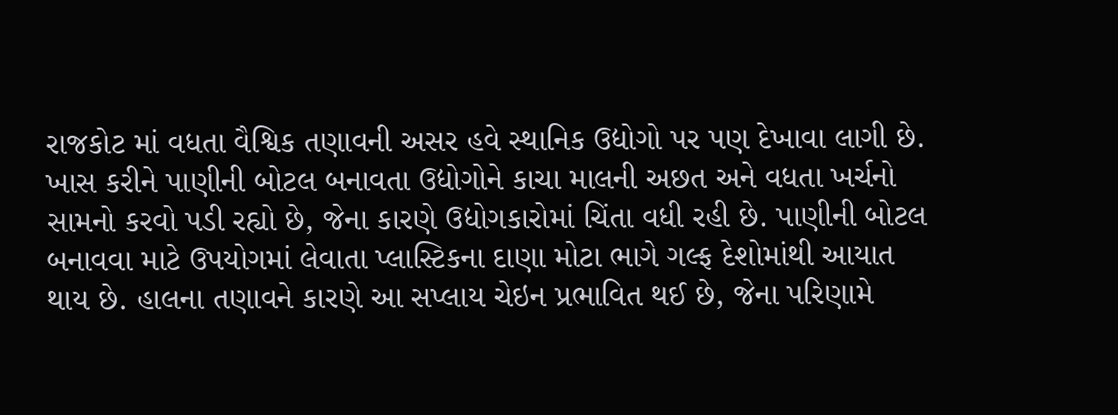રાજકોટ માં વધતા વૈશ્વિક તણાવની અસર હવે સ્થાનિક ઉદ્યોગો પર પણ દેખાવા લાગી છે. ખાસ કરીને પાણીની બોટલ બનાવતા ઉદ્યોગોને કાચા માલની અછત અને વધતા ખર્ચનો સામનો કરવો પડી રહ્યો છે, જેના કારણે ઉદ્યોગકારોમાં ચિંતા વધી રહી છે. પાણીની બોટલ બનાવવા માટે ઉપયોગમાં લેવાતા પ્લાસ્ટિકના દાણા મોટા ભાગે ગલ્ફ દેશોમાંથી આયાત થાય છે. હાલના તણાવને કારણે આ સપ્લાય ચેઇન પ્રભાવિત થઈ છે, જેના પરિણામે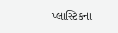પ્લાસ્ટિકના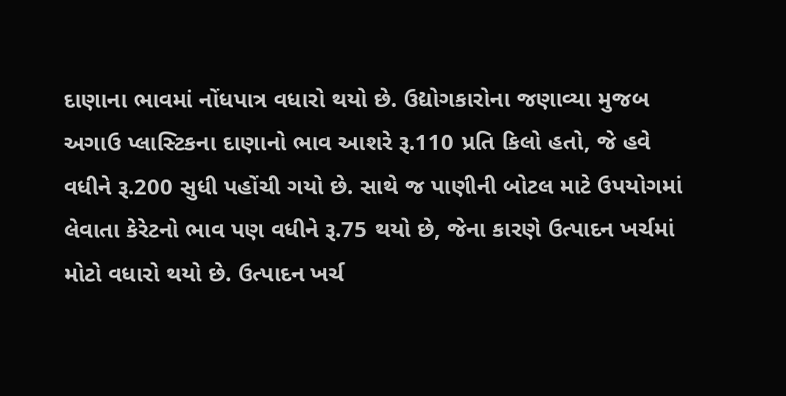દાણાના ભાવમાં નોંધપાત્ર વધારો થયો છે. ઉદ્યોગકારોના જણાવ્યા મુજબ અગાઉ પ્લાસ્ટિકના દાણાનો ભાવ આશરે રૂ.110 પ્રતિ કિલો હતો, જે હવે વધીને રૂ.200 સુધી પહોંચી ગયો છે. સાથે જ પાણીની બોટલ માટે ઉપયોગમાં લેવાતા કેરેટનો ભાવ પણ વધીને રૂ.75 થયો છે, જેના કારણે ઉત્પાદન ખર્ચમાં મોટો વધારો થયો છે. ઉત્પાદન ખર્ચ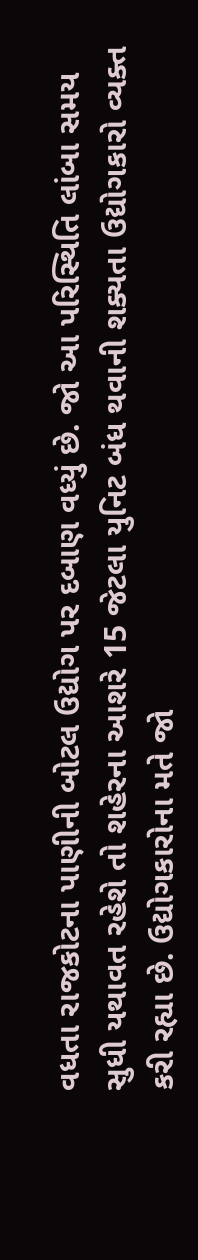વધતા રાજકોટના પાણીની બોટલ ઉદ્યોગ પર દબાણ વધ્યું છે. જો આ પરિસ્થિતિ લાંબા સમય સુધી યથાવત રહેશે તો શહેરના આશરે 15 જેટલા યુનિટ બંધ થવાની શક્યતા ઉદ્યોગકારો વ્યક્ત કરી રહ્યા છે. ઉદ્યોગકારોના મતે જો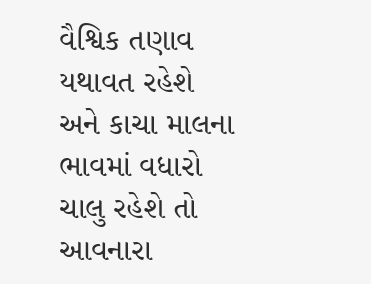વૈશ્વિક તણાવ યથાવત રહેશે અને કાચા માલના ભાવમાં વધારો ચાલુ રહેશે તો આવનારા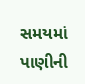સમયમાં પાણીની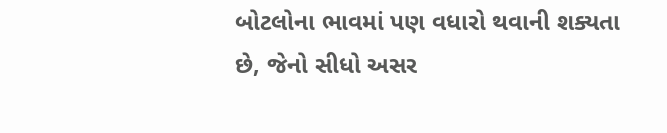બોટલોના ભાવમાં પણ વધારો થવાની શક્યતા છે, જેનો સીધો અસર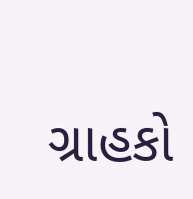ગ્રાહકો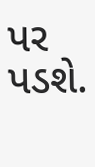પર પડશે.